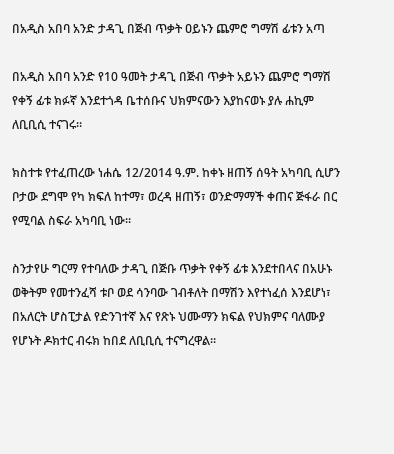በአዲስ አበባ አንድ ታዳጊ በጅብ ጥቃት ዐይኑን ጨምሮ ግማሽ ፊቱን አጣ

በአዲስ አበባ አንድ የ10 ዓመት ታዳጊ በጅብ ጥቃት አይኑን ጨምሮ ግማሽ የቀኝ ፊቱ ክፉኛ እንደተጎዳ ቤተሰቡና ህክምናውን እያከናወኑ ያሉ ሐኪም ለቢቢሲ ተናገሩ።

ክስተቱ የተፈጠረው ነሐሴ 12/2014 ዓ.ም. ከቀኑ ዘጠኝ ሰዓት አካባቢ ሲሆን ቦታው ደግሞ የካ ክፍለ ከተማ፣ ወረዳ ዘጠኝ፣ ወንድማማች ቀጠና ጅፋራ በር የሚባል ስፍራ አካባቢ ነው።

ስንታየሁ ግርማ የተባለው ታዳጊ በጅቡ ጥቃት የቀኝ ፊቱ እንደተበላና በአሁኑ ወቅትም የመተንፈሻ ቱቦ ወደ ሳንባው ገብቶለት በማሽን እየተነፈሰ እንደሆነ፣ በአለርት ሆስፒታል የድንገተኛ እና የጽኑ ህሙማን ክፍል የህክምና ባለሙያ የሆኑት ዶክተር ብሩክ ከበደ ለቢቢሲ ተናግረዋል።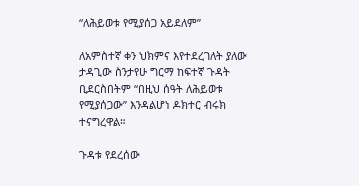“ለሕይወቱ የሚያሰጋ አይደለም”

ለአምስተኛ ቀን ህክምና እየተደረገለት ያለው ታዳጊው ስንታየሁ ግርማ ከፍተኛ ጉዳት ቢደርስበትም “በዚህ ሰዓት ለሕይወቱ የሚያሰጋው” እንዳልሆነ ዶክተር ብሩክ ተናግረዋል።

ጉዳቱ የደረሰው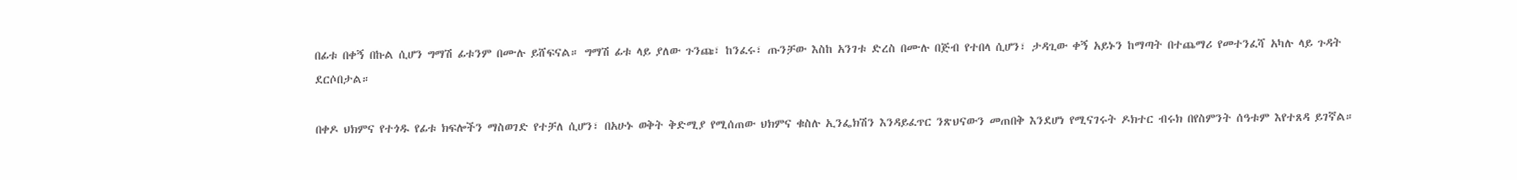በፊቱ በቀኝ በኩል ሲሆን ግማሽ ፊቱንም በሙሉ ይሸፍናል። ግማሽ ፊቱ ላይ ያለው ጉንጩ፣ ከንፈሩ፣ ጡንቻው እስከ አንገቱ ድረስ በሙሉ በጅብ የተበላ ሲሆን፣ ታዳጊው ቀኝ አይኑን ከማጣት በተጨማሪ የመተንፈሻ አካሉ ላይ ጉዳት ደርሶበታል።

በቀዶ ህክምና የተጎዱ የፊቱ ክፍሎችን ማስወገድ የተቻለ ሲሆን፣ በአሁኑ ወቅት ቅድሚያ የሚሰጠው ህክምና ቁስሉ ኢንፌክሽን እንዳይፈጥር ንጽህናውን መጠበቅ እንደሆነ የሚናገሩት ዶክተር ብሩክ በየስምንት ሰዓቱም እየተጸዳ ይገኛል።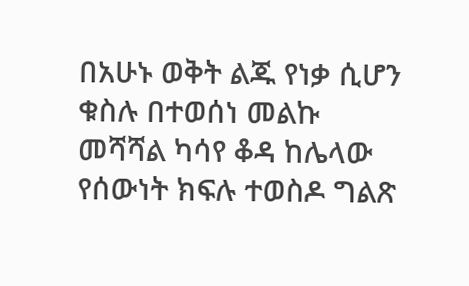በአሁኑ ወቅት ልጁ የነቃ ሲሆን ቁስሉ በተወሰነ መልኩ መሻሻል ካሳየ ቆዳ ከሌላው የሰውነት ክፍሉ ተወስዶ ግልጽ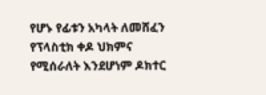የሆኑ የፊቱን አካላት ለመሸፈን የፕላስቲክ ቀዶ ህክምና የሚሰራለት እንደሆነም ዶክተር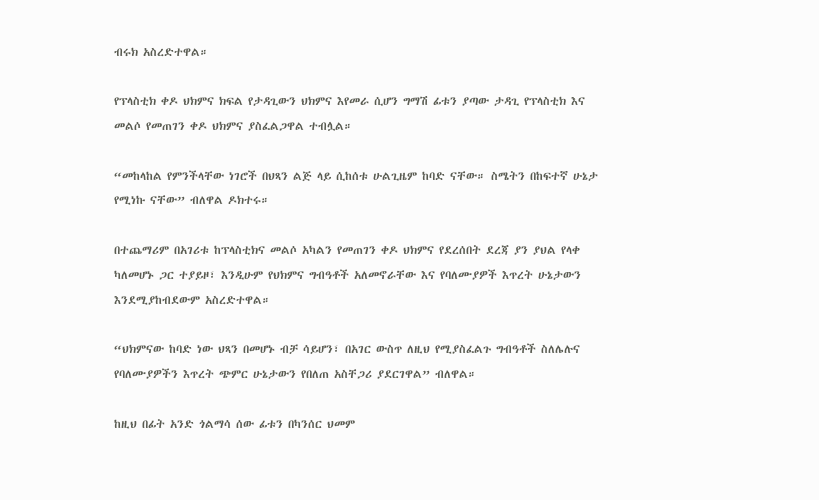ብሩክ አስረድተዋል።

የፕላስቲክ ቀዶ ህክምና ክፍል የታዳጊውን ህክምና እየመራ ሲሆን ግማሽ ፊቱን ያጣው ታዳጊ የፕላስቲክ እና መልሶ የመጠገን ቀዶ ህክምና ያስፈልጋዋል ተብሏል።

“መከላከል የምንችላቸው ነገሮች በህጻን ልጅ ላይ ሲከሰቱ ሁልጊዜም ከባድ ናቸው። ስሜትን በከፍተኛ ሁኔታ የሚነኩ ናቸው” ብለዋል ዶክተሩ።

በተጨማሪም በአገሪቱ ከፕላስቲክና መልሶ አካልን የመጠገን ቀዶ ህክምና የደረሰበት ደረጃ ያን ያህል የላቀ ካለመሆኑ ጋር ተያይዞ፣ እንዲሁም የህክምና ግብዓቶች አለመኖራቸው እና የባለሙያዎች እጥረት ሁኔታውን እንደሚያከብደውም አስረድተዋል።

“ህክምናው ከባድ ነው ህጻን በመሆኑ ብቻ ሳይሆን፣ በአገር ውስጥ ለዚህ የሚያስፈልጉ ግብዓቶች ስለሌሉና የባለሙያዎችን እጥረት ጭምር ሁኔታውን የበለጠ አስቸጋሪ ያደርገዋል” ብለዋል።

ከዚህ በፊት አንድ ጎልማሳ ሰው ፊቱን በካንሰር ህመም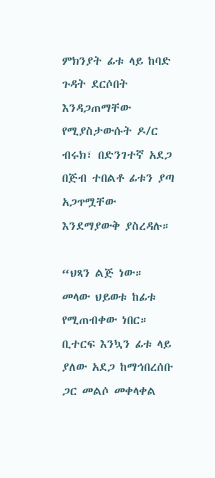ምክንያት ፊቱ ላይ ከባድ ጉዳት ደርሶበት እንዳጋጠማቸው የሚያስታውሱት ዶ/ር ብሩክ፣ በድንገተኛ አደጋ በጅብ ተበልቶ ፊቱን ያጣ አጋጥሟቸው እንደማያውቅ ያስረዳሉ።

“ህጻን ልጅ ነው። መላው ህይወቱ ከፊቱ የሚጠብቀው ነበር። ቢተርፍ እንኳን ፊቱ ላይ ያለው አደጋ ከማኅበረሰቡ ጋር መልሶ መቀላቀል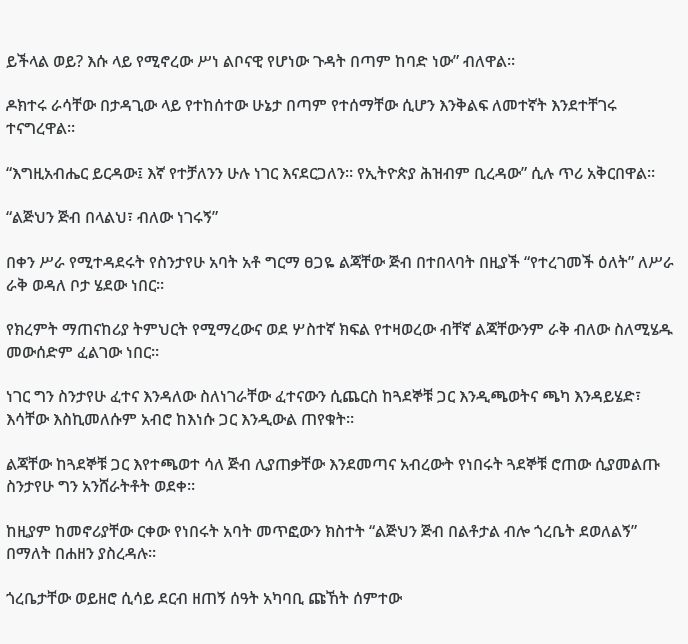ይችላል ወይ? እሱ ላይ የሚኖረው ሥነ ልቦናዊ የሆነው ጉዳት በጣም ከባድ ነው” ብለዋል።

ዶክተሩ ራሳቸው በታዳጊው ላይ የተከሰተው ሁኔታ በጣም የተሰማቸው ሲሆን እንቅልፍ ለመተኛት እንደተቸገሩ ተናግረዋል።

“እግዚአብሔር ይርዳው፤ እኛ የተቻለንን ሁሉ ነገር እናደርጋለን። የኢትዮጵያ ሕዝብም ቢረዳው” ሲሉ ጥሪ አቅርበዋል።

“ልጅህን ጅብ በላልህ፣ ብለው ነገሩኝ”

በቀን ሥራ የሚተዳደሩት የስንታየሁ አባት አቶ ግርማ ፀጋዬ ልጃቸው ጅብ በተበላባት በዚያች “የተረገመች ዕለት” ለሥራ ራቅ ወዳለ ቦታ ሄደው ነበር።

የክረምት ማጠናከሪያ ትምህርት የሚማረውና ወደ ሦስተኛ ክፍል የተዛወረው ብቸኛ ልጃቸውንም ራቅ ብለው ስለሚሄዱ መውሰድም ፈልገው ነበር።

ነገር ግን ስንታየሁ ፈተና እንዳለው ስለነገራቸው ፈተናውን ሲጨርስ ከጓደኞቹ ጋር እንዲጫወትና ጫካ እንዳይሄድ፣ እሳቸው እስኪመለሱም አብሮ ከእነሱ ጋር እንዲውል ጠየቁት።

ልጃቸው ከጓደኞቹ ጋር እየተጫወተ ሳለ ጅብ ሊያጠቃቸው እንደመጣና አብረውት የነበሩት ጓደኞቹ ሮጠው ሲያመልጡ ስንታየሁ ግን አንሸራትቶት ወደቀ።

ከዚያም ከመኖሪያቸው ርቀው የነበሩት አባት መጥፎውን ክስተት “ልጅህን ጅብ በልቶታል ብሎ ጎረቤት ደወለልኝ” በማለት በሐዘን ያስረዳሉ።

ጎረቤታቸው ወይዘሮ ሲሳይ ደርብ ዘጠኝ ሰዓት አካባቢ ጩኸት ሰምተው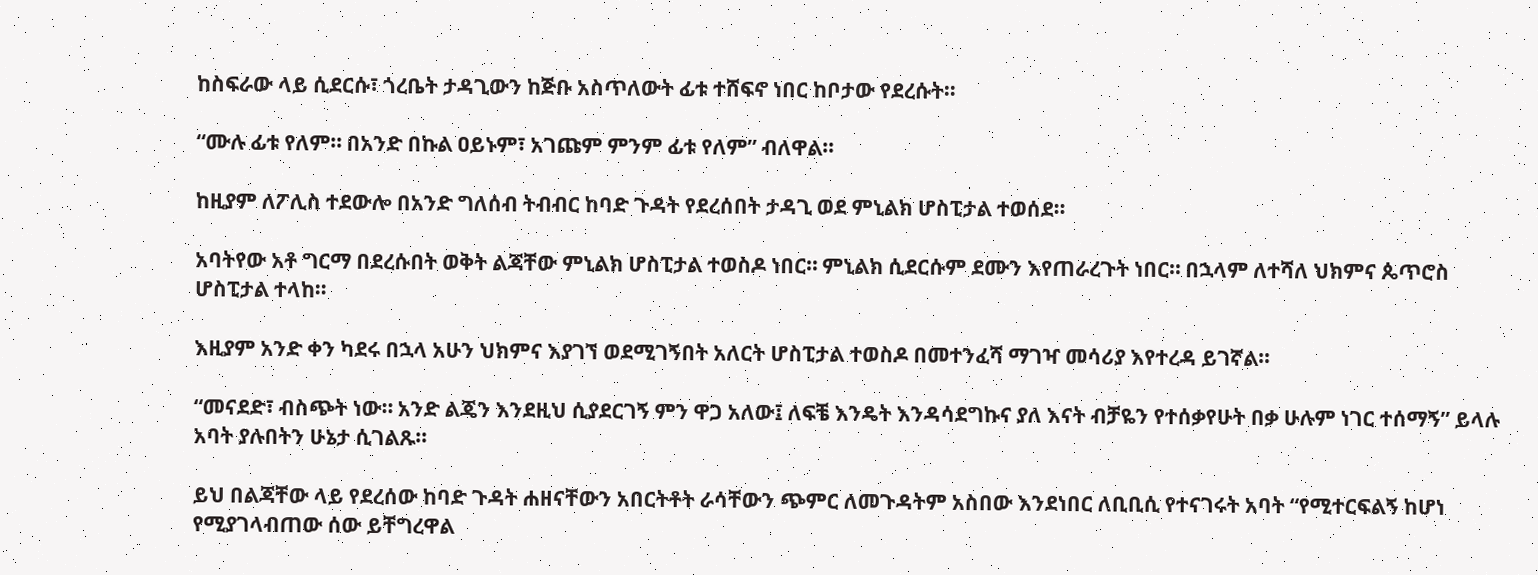ከስፍራው ላይ ሲደርሱ፣ ጎረቤት ታዳጊውን ከጅቡ አስጥለውት ፊቱ ተሸፍኖ ነበር ከቦታው የደረሱት።

“ሙሉ ፊቱ የለም። በአንድ በኩል ዐይኑም፣ አገጩም ምንም ፊቱ የለም” ብለዋል።

ከዚያም ለፖሊስ ተደውሎ በአንድ ግለሰብ ትብብር ከባድ ጉዳት የደረሰበት ታዳጊ ወደ ምኒልክ ሆስፒታል ተወሰደ።

አባትየው አቶ ግርማ በደረሱበት ወቅት ልጃቸው ምኒልክ ሆስፒታል ተወስዶ ነበር። ምኒልክ ሲደርሱም ደሙን እየጠራረጉት ነበር። በኋላም ለተሻለ ህክምና ጴጥሮስ ሆስፒታል ተላከ።

እዚያም አንድ ቀን ካደሩ በኋላ አሁን ህክምና እያገኘ ወደሚገኝበት አለርት ሆስፒታል ተወስዶ በመተንፈሻ ማገዣ መሳሪያ እየተረዳ ይገኛል።

“መናደድ፣ ብስጭት ነው። አንድ ልጄን እንደዚህ ሲያደርገኝ ምን ዋጋ አለው፤ ለፍቼ እንዴት እንዳሳደግኩና ያለ እናት ብቻዬን የተሰቃየሁት በቃ ሁሉም ነገር ተሰማኝ” ይላሉ አባት ያሉበትን ሁኔታ ሲገልጹ።

ይህ በልጃቸው ላይ የደረሰው ከባድ ጉዳት ሐዘናቸውን አበርትቶት ራሳቸውን ጭምር ለመጉዳትም አስበው እንደነበር ለቢቢሲ የተናገሩት አባት “የሚተርፍልኝ ከሆነ የሚያገላብጠው ሰው ይቸግረዋል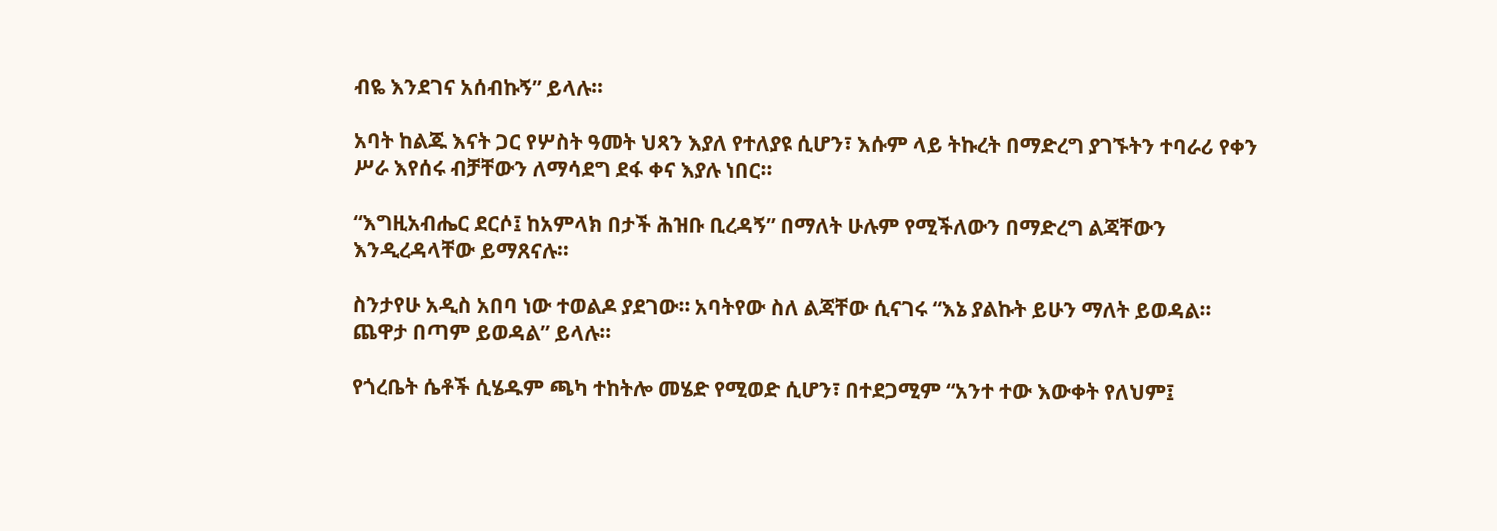ብዬ እንደገና አሰብኩኝ” ይላሉ።

አባት ከልጁ እናት ጋር የሦስት ዓመት ህጻን እያለ የተለያዩ ሲሆን፣ እሱም ላይ ትኩረት በማድረግ ያገኙትን ተባራሪ የቀን ሥራ እየሰሩ ብቻቸውን ለማሳደግ ደፋ ቀና እያሉ ነበር።

“እግዚአብሔር ደርሶ፤ ከአምላክ በታች ሕዝቡ ቢረዳኝ” በማለት ሁሉም የሚችለውን በማድረግ ልጃቸውን እንዲረዳላቸው ይማጸናሉ።

ስንታየሁ አዲስ አበባ ነው ተወልዶ ያደገው። አባትየው ስለ ልጃቸው ሲናገሩ “እኔ ያልኩት ይሁን ማለት ይወዳል። ጨዋታ በጣም ይወዳል” ይላሉ።

የጎረቤት ሴቶች ሲሄዱም ጫካ ተከትሎ መሄድ የሚወድ ሲሆን፣ በተደጋሚም “አንተ ተው እውቀት የለህም፤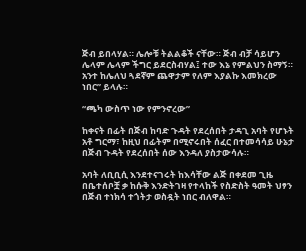ጅብ ይበላሃል። ሌሎቹ ትልልቆች ናቸው። ጅብ ብቻ ሳይሆን ሌላም ሌላም ችግር ይደርስብሃል፤ ተው እኔ የምልህን ስማኝ። አንተ ከሌለህ ጓደኛም ጨዋታም የለም እያልኩ እመክረው ነበር” ይላሉ።

“ጫካ ውስጥ ነው የምንኖረው”

ከቀናት በፊት በጅብ ከባድ ጉዳት የደረሰበት ታዳጊ አባት የሆኑት አቶ ግርማ፣ ከዚህ በፊትም በሚኖሩበት ሰፈር በተመሳሳይ ሁኔታ በጅብ ጉዳት የደረሰበት ሰው እንዳለ ያስታውሳሉ።

አባት ለቢቢሲ እንደተናገሩት ከእሳቸው ልጅ በቀደመ ጊዜ በቤተሰቦቿ ቃ ከሱቅ እንድትገዛ የተላከች የስድስት ዓመት ህፃን በጅብ ተነክሳ ተጎትታ ወስዷት ነበር ብለዋል።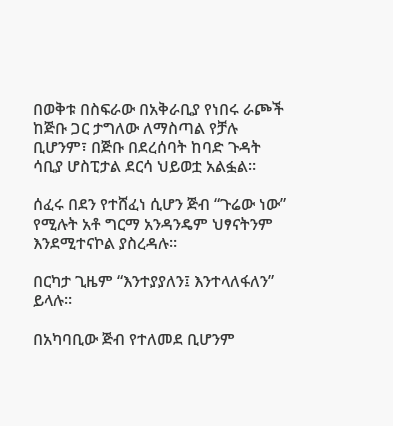በወቅቱ በስፍራው በአቅራቢያ የነበሩ ራጮች ከጅቡ ጋር ታግለው ለማስጣል የቻሉ ቢሆንም፣ በጅቡ በደረሰባት ከባድ ጉዳት ሳቢያ ሆስፒታል ደርሳ ህይወቷ አልፏል።

ሰፈሩ በደን የተሸፈነ ሲሆን ጅብ “ጉሬው ነው” የሚሉት አቶ ግርማ አንዳንዴም ህፃናትንም እንደሚተናኮል ያስረዳሉ።

በርካታ ጊዜም “እንተያያለን፤ እንተላለፋለን” ይላሉ።

በአካባቢው ጅብ የተለመደ ቢሆንም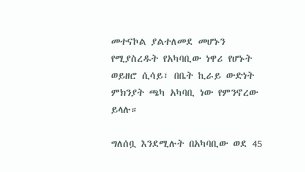መተናኮል ያልተለመደ መሆኑን የሚያስረዱት የአካባቢው ነዋሪ የሆኑት ወይዘሮ ሲሳይ፣ በቤት ኪራይ ውድነት ምክንያት ጫካ አካባቢ ነው የምንኖረው ይላሉ።

ግለሰቧ እንደሚሉት በአካባቢው ወደ 45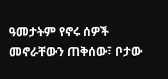ዓመታትም የኖሩ ሰዎች መኖራቸውን ጠቅሰው፣ ቦታው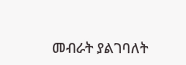መብራት ያልገባለት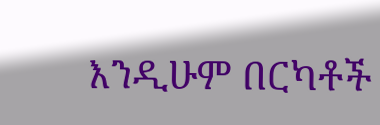እንዲሁም በርካቶች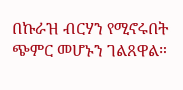በኩራዝ ብርሃን የሚኖሩበት ጭምር መሆኑን ገልጸዋል።